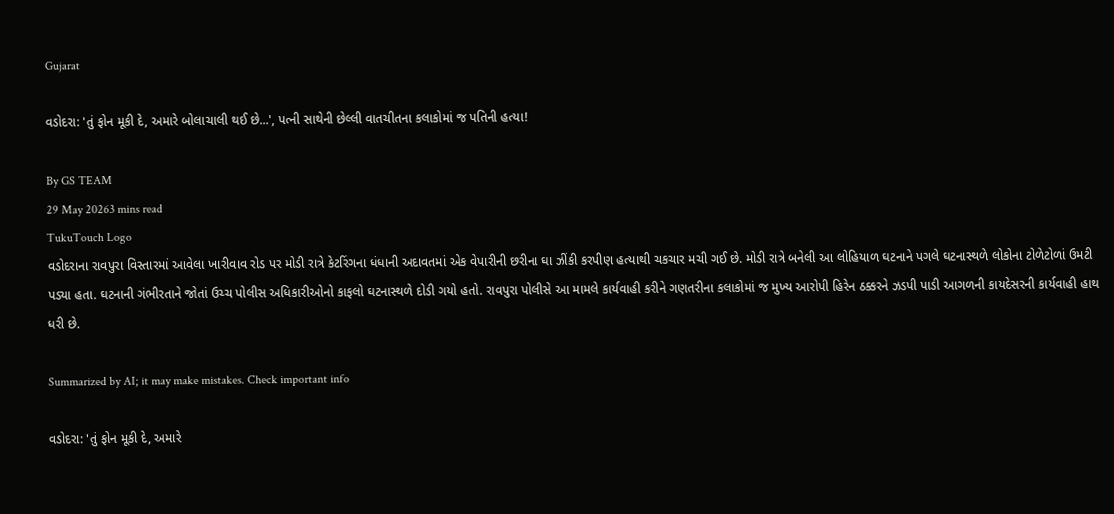Gujarat

વડોદરા: 'તું ફોન મૂકી દે, અમારે બોલાચાલી થઈ છે...', પત્ની સાથેની છેલ્લી વાતચીતના કલાકોમાં જ પતિની હત્યા!

By GS TEAM
29 May 20263 mins read
TukuTouch Logo
વડોદરાના રાવપુરા વિસ્તારમાં આવેલા ખારીવાવ રોડ પર મોડી રાત્રે કેટરિંગના ધંધાની અદાવતમાં એક વેપારીની છરીના ઘા ઝીંકી કરપીણ હત્યાથી ચકચાર મચી ગઈ છે. મોડી રાત્રે બનેલી આ લોહિયાળ ઘટનાને પગલે ઘટનાસ્થળે લોકોના ટોળેટોળાં ઉમટી પડ્યા હતા. ઘટનાની ગંભીરતાને જોતાં ઉચ્ચ પોલીસ અધિકારીઓનો કાફલો ઘટનાસ્થળે દોડી ગયો હતો. રાવપુરા પોલીસે આ મામલે કાર્યવાહી કરીને ગણતરીના કલાકોમાં જ મુખ્ય આરોપી હિરેન ઠક્કરને ઝડપી પાડી આગળની કાયદેસરની કાર્યવાહી હાથ ધરી છે.

Summarized by AI; it may make mistakes. Check important info

વડોદરા: 'તું ફોન મૂકી દે, અમારે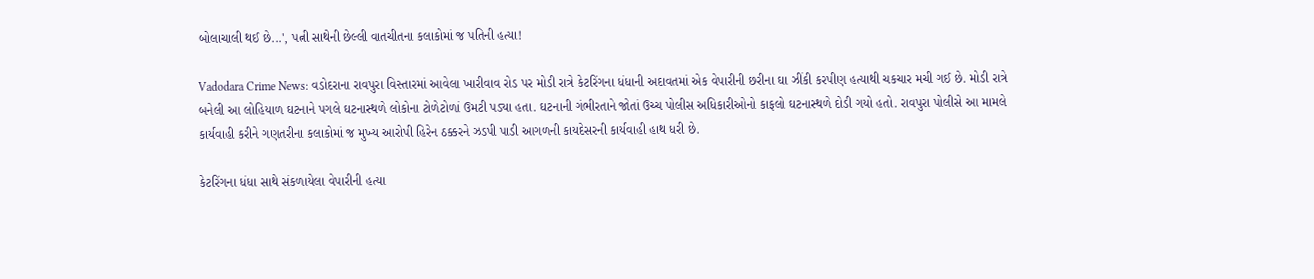બોલાચાલી થઈ છે...', પત્ની સાથેની છેલ્લી વાતચીતના કલાકોમાં જ પતિની હત્યા!

Vadodara Crime News: વડોદરાના રાવપુરા વિસ્તારમાં આવેલા ખારીવાવ રોડ પર મોડી રાત્રે કેટરિંગના ધંધાની અદાવતમાં એક વેપારીની છરીના ઘા ઝીંકી કરપીણ હત્યાથી ચકચાર મચી ગઈ છે. મોડી રાત્રે બનેલી આ લોહિયાળ ઘટનાને પગલે ઘટનાસ્થળે લોકોના ટોળેટોળાં ઉમટી પડ્યા હતા. ઘટનાની ગંભીરતાને જોતાં ઉચ્ચ પોલીસ અધિકારીઓનો કાફલો ઘટનાસ્થળે દોડી ગયો હતો. રાવપુરા પોલીસે આ મામલે કાર્યવાહી કરીને ગણતરીના કલાકોમાં જ મુખ્ય આરોપી હિરેન ઠક્કરને ઝડપી પાડી આગળની કાયદેસરની કાર્યવાહી હાથ ધરી છે.

કેટરિંગના ધંધા સાથે સંકળાયેલા વેપારીની હત્યા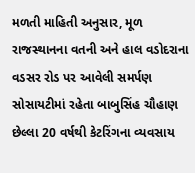મળતી માહિતી અનુસાર, મૂળ રાજસ્થાનના વતની અને હાલ વડોદરાના વડસર રોડ પર આવેલી સમર્પણ સોસાયટીમાં રહેતા બાબુસિંહ ચૌહાણ છેલ્લા 20 વર્ષથી કેટરિંગના વ્યવસાય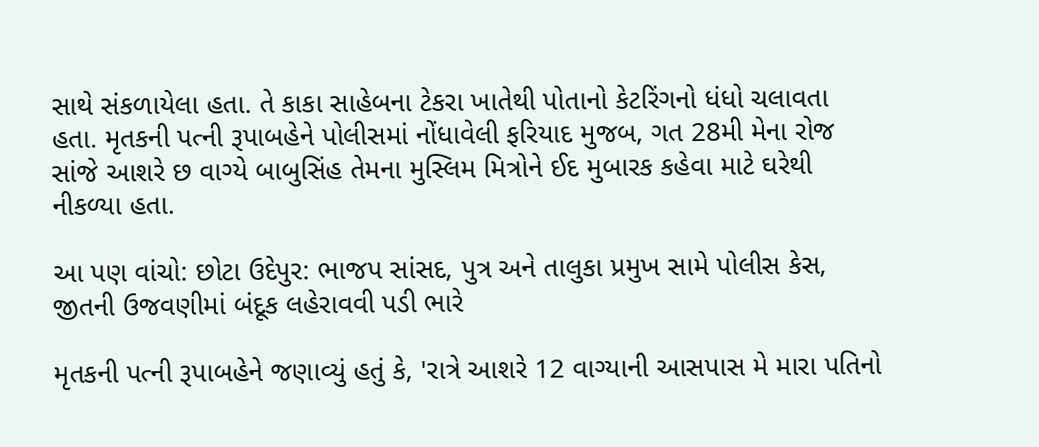સાથે સંકળાયેલા હતા. તે કાકા સાહેબના ટેકરા ખાતેથી પોતાનો કેટરિંગનો ધંધો ચલાવતા હતા. મૃતકની પત્ની રૂપાબહેને પોલીસમાં નોંધાવેલી ફરિયાદ મુજબ, ગત 28મી મેના રોજ સાંજે આશરે છ વાગ્યે બાબુસિંહ તેમના મુસ્લિમ મિત્રોને ઈદ મુબારક કહેવા માટે ઘરેથી નીકળ્યા હતા.

આ પણ વાંચો: છોટા ઉદેપુર: ભાજપ સાંસદ, પુત્ર અને તાલુકા પ્રમુખ સામે પોલીસ કેસ, જીતની ઉજવણીમાં બંદૂક લહેરાવવી પડી ભારે

મૃતકની પત્ની રૂપાબહેને જણાવ્યું હતું કે, 'રાત્રે આશરે 12 વાગ્યાની આસપાસ મે મારા પતિનો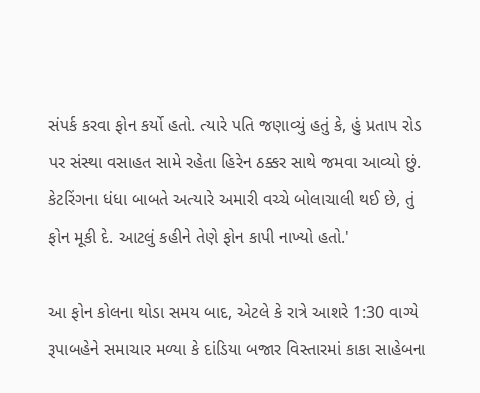સંપર્ક કરવા ફોન કર્યો હતો. ત્યારે પતિ જણાવ્યું હતું કે, હું પ્રતાપ રોડ પર સંસ્થા વસાહત સામે રહેતા હિરેન ઠક્કર સાથે જમવા આવ્યો છું. કેટરિંગના ધંધા બાબતે અત્યારે અમારી વચ્ચે બોલાચાલી થઈ છે, તું ફોન મૂકી દે. આટલું કહીને તેણે ફોન કાપી નાખ્યો હતો.'

આ ફોન કોલના થોડા સમય બાદ, એટલે કે રાત્રે આશરે 1:30 વાગ્યે રૂપાબહેને સમાચાર મળ્યા કે દાંડિયા બજાર વિસ્તારમાં કાકા સાહેબના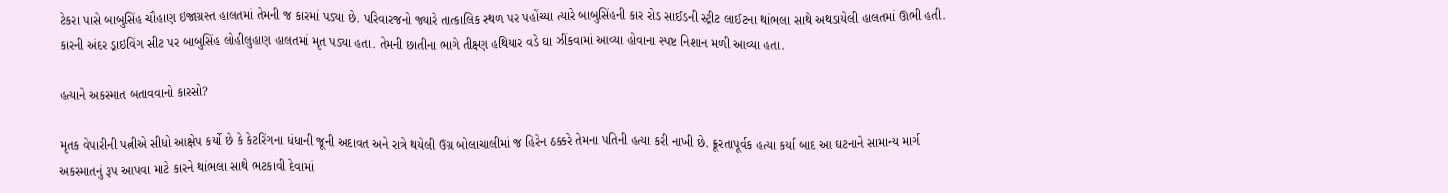ટેકરા પાસે બાબુસિંહ ચૌહાણ ઇજાગ્રસ્ત હાલતમાં તેમની જ કારમાં પડ્યા છે. પરિવારજનો જ્યારે તાત્કાલિક સ્થળ પર પહોંચ્યા ત્યારે બાબુસિંહની કાર રોડ સાઈડની સ્ટ્રીટ લાઈટના થાંભલા સાથે અથડાયેલી હાલતમાં ઊભી હતી. કારની અંદર ડ્રાઇવિંગ સીટ પર બાબુસિંહ લોહીલુહાણ હાલતમાં મૃત પડ્યા હતા. તેમની છાતીના ભાગે તીક્ષ્ણ હથિયાર વડે ઘા ઝીંકવામાં આવ્યા હોવાના સ્પષ્ટ નિશાન મળી આવ્યા હતા.

હત્યાને અકસ્માત બતાવવાનો કારસો?

મૃતક વેપારીની પત્નીએ સીધો આક્ષેપ કર્યો છે કે કેટરિંગના ધંધાની જૂની અદાવત અને રાત્રે થયેલી ઉગ્ર બોલાચાલીમાં જ હિરેન ઠક્કરે તેમના પતિની હત્યા કરી નાખી છે. ક્રૂરતાપૂર્વક હત્યા કર્યા બાદ આ ઘટનાને સામાન્ય માર્ગ અકસ્માતનું રૂપ આપવા માટે કારને થાંભલા સાથે ભટકાવી દેવામાં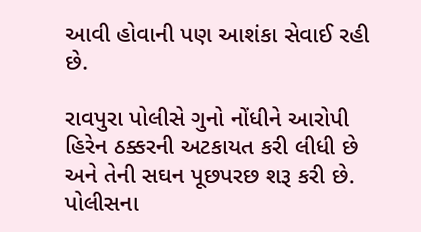આવી હોવાની પણ આશંકા સેવાઈ રહી છે.

રાવપુરા પોલીસે ગુનો નોંધીને આરોપી હિરેન ઠક્કરની અટકાયત કરી લીધી છે અને તેની સઘન પૂછપરછ શરૂ કરી છે. પોલીસના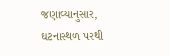જણાવ્યાનુસાર, ઘટનાસ્થળ પરથી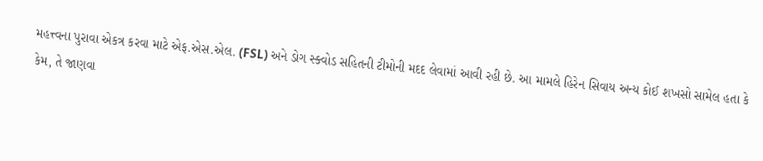મહત્ત્વના પુરાવા એકત્ર કરવા માટે એફ.એસ.એલ. (FSL) અને ડોગ સ્ક્વોડ સહિતની ટીમોની મદદ લેવામાં આવી રહી છે. આ મામલે હિરેન સિવાય અન્ય કોઈ શખસો સામેલ હતા કે કેમ, તે જાણવા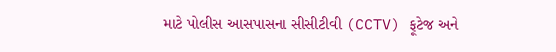માટે પોલીસ આસપાસના સીસીટીવી (CCTV) ફૂટેજ અને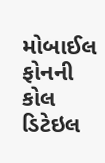મોબાઈલ ફોનની કોલ ડિટેઇલ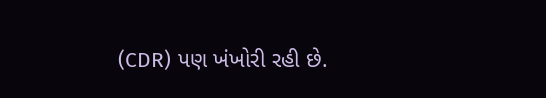(CDR) પણ ખંખોરી રહી છે.